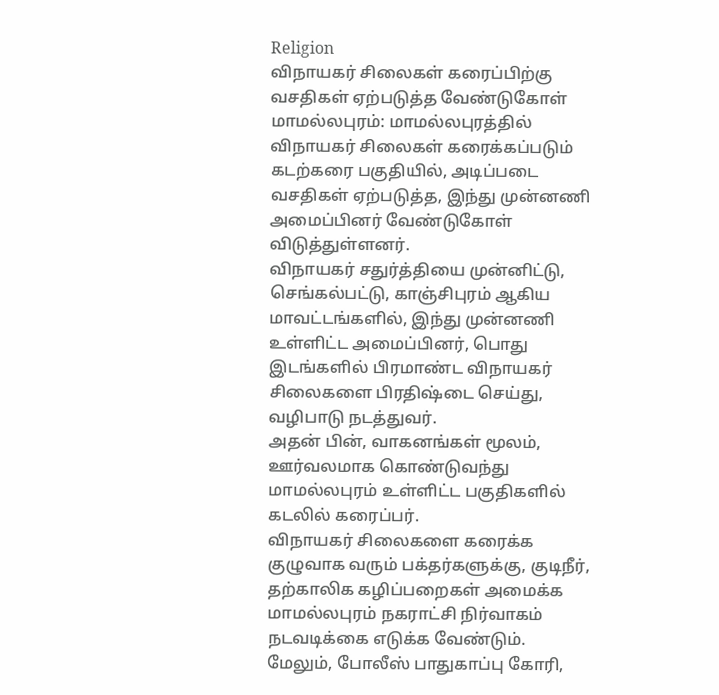Religion
விநாயகர் சிலைகள் கரைப்பிற்கு வசதிகள் ஏற்படுத்த வேண்டுகோள்
மாமல்லபுரம்: மாமல்லபுரத்தில் விநாயகர் சிலைகள் கரைக்கப்படும் கடற்கரை பகுதியில், அடிப்படை வசதிகள் ஏற்படுத்த, இந்து முன்னணி அமைப்பினர் வேண்டுகோள் விடுத்துள்ளனர்.
விநாயகர் சதுர்த்தியை முன்னிட்டு, செங்கல்பட்டு, காஞ்சிபுரம் ஆகிய மாவட்டங்களில், இந்து முன்னணி உள்ளிட்ட அமைப்பினர், பொது இடங்களில் பிரமாண்ட விநாயகர் சிலைகளை பிரதிஷ்டை செய்து, வழிபாடு நடத்துவர்.
அதன் பின், வாகனங்கள் மூலம், ஊர்வலமாக கொண்டுவந்து மாமல்லபுரம் உள்ளிட்ட பகுதிகளில் கடலில் கரைப்பர்.
விநாயகர் சிலைகளை கரைக்க குழுவாக வரும் பக்தர்களுக்கு, குடிநீர், தற்காலிக கழிப்பறைகள் அமைக்க மாமல்லபுரம் நகராட்சி நிர்வாகம் நடவடிக்கை எடுக்க வேண்டும்.
மேலும், போலீஸ் பாதுகாப்பு கோரி,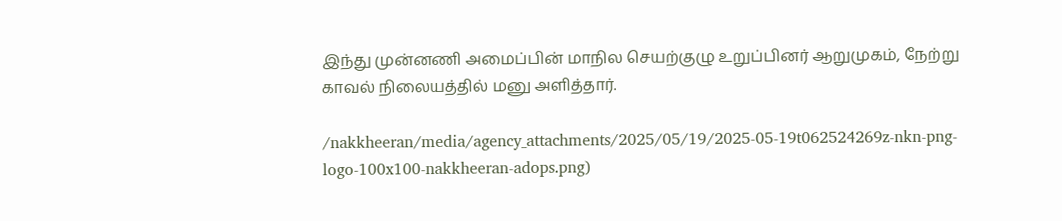இந்து முன்னணி அமைப்பின் மாநில செயற்குழு உறுப்பினர் ஆறுமுகம், நேற்று காவல் நிலையத்தில் மனு அளித்தார்.

/nakkheeran/media/agency_attachments/2025/05/19/2025-05-19t062524269z-nkn-png-logo-100x100-nakkheeran-adops.png)